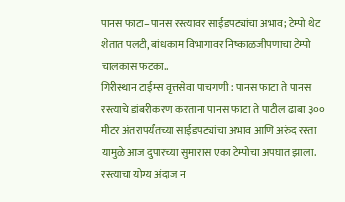पानस फाटा–पानस रस्त्यावर साईडपट्यांचा अभाव; टेम्पो थेट शेतात पलटी, बांधकाम विभागावर निष्काळजीपणाचा टेम्पो चालकास फटका..
गिरीस्थान टाईम्स वृत्तसेवा पाचगणी : पानस फाटा ते पानस रस्त्याचे डांबरीकरण करताना पानस फाटा ते पाटील ढाबा ३०० मीटर अंतरापर्यंतच्या साईडपट्यांचा अभाव आणि अरुंद रस्ता यामुळे आज दुपारच्या सुमारास एका टेम्पोचा अपघात झाला. रस्त्याचा योग्य अंदाज न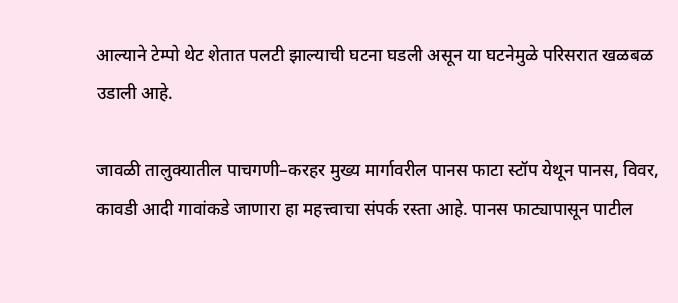आल्याने टेम्पो थेट शेतात पलटी झाल्याची घटना घडली असून या घटनेमुळे परिसरात खळबळ उडाली आहे.

जावळी तालुक्यातील पाचगणी–करहर मुख्य मार्गावरील पानस फाटा स्टॉप येथून पानस, विवर, कावडी आदी गावांकडे जाणारा हा महत्त्वाचा संपर्क रस्ता आहे. पानस फाट्यापासून पाटील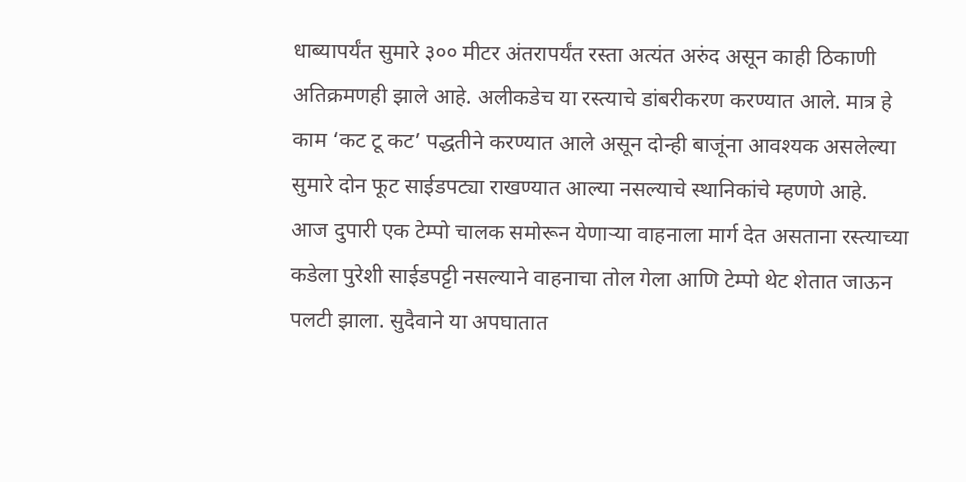धाब्यापर्यंत सुमारे ३०० मीटर अंतरापर्यंत रस्ता अत्यंत अरुंद असून काही ठिकाणी अतिक्रमणही झाले आहे. अलीकडेच या रस्त्याचे डांबरीकरण करण्यात आले. मात्र हे काम ‘कट टू कट’ पद्धतीने करण्यात आले असून दोन्ही बाजूंना आवश्यक असलेल्या सुमारे दोन फूट साईडपट्या राखण्यात आल्या नसल्याचे स्थानिकांचे म्हणणे आहे.
आज दुपारी एक टेम्पो चालक समोरून येणाऱ्या वाहनाला मार्ग देत असताना रस्त्याच्या कडेला पुरेशी साईडपट्टी नसल्याने वाहनाचा तोल गेला आणि टेम्पो थेट शेतात जाऊन पलटी झाला. सुदैवाने या अपघातात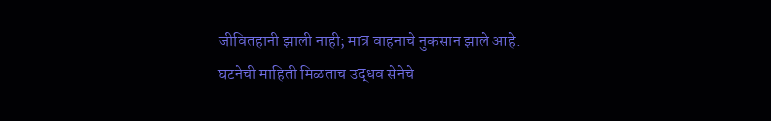जीवितहानी झाली नाही; मात्र वाहनाचे नुकसान झाले आहे.
घटनेची माहिती मिळताच उद्धव सेनेचे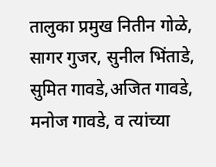तालुका प्रमुख नितीन गोळे, सागर गुजर, सुनील भिंताडे, सुमित गावडे,अजित गावडे, मनोज गावडे, व त्यांच्या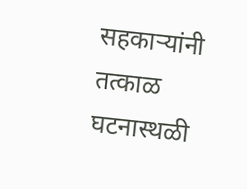सहकाऱ्यांनी तत्काळ घटनास्थळी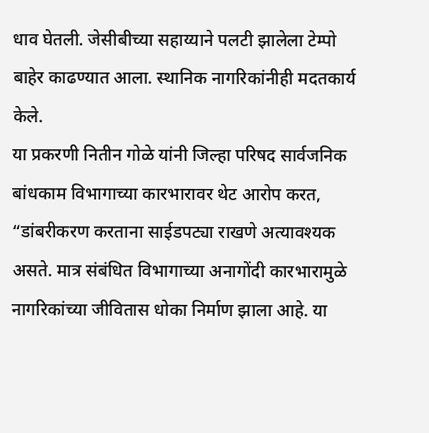धाव घेतली. जेसीबीच्या सहाय्याने पलटी झालेला टेम्पो बाहेर काढण्यात आला. स्थानिक नागरिकांनीही मदतकार्य केले.
या प्रकरणी नितीन गोळे यांनी जिल्हा परिषद सार्वजनिक बांधकाम विभागाच्या कारभारावर थेट आरोप करत, “डांबरीकरण करताना साईडपट्या राखणे अत्यावश्यक असते. मात्र संबंधित विभागाच्या अनागोंदी कारभारामुळे नागरिकांच्या जीवितास धोका निर्माण झाला आहे. या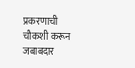प्रकरणाची चौकशी करून जबाबदार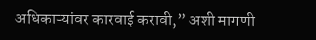अधिकाऱ्यांवर कारवाई करावी,” अशी मागणी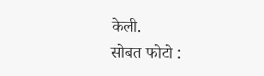केली.
सोबत फोटो :